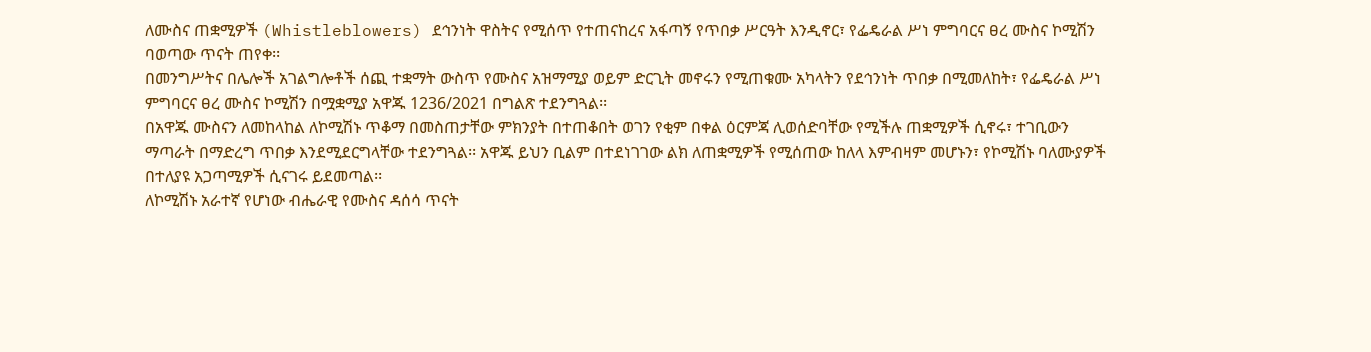ለሙስና ጠቋሚዎች (Whistleblowers) ደኅንነት ዋስትና የሚሰጥ የተጠናከረና አፋጣኝ የጥበቃ ሥርዓት እንዲኖር፣ የፌዴራል ሥነ ምግባርና ፀረ ሙስና ኮሚሽን ባወጣው ጥናት ጠየቀ፡፡
በመንግሥትና በሌሎች አገልግሎቶች ሰጪ ተቋማት ውስጥ የሙስና አዝማሚያ ወይም ድርጊት መኖሩን የሚጠቁሙ አካላትን የደኅንነት ጥበቃ በሚመለከት፣ የፌዴራል ሥነ ምግባርና ፀረ ሙስና ኮሚሽን በሟቋሚያ አዋጁ 1236/2021 በግልጽ ተደንግጓል፡፡
በአዋጁ ሙስናን ለመከላከል ለኮሚሽኑ ጥቆማ በመስጠታቸው ምክንያት በተጠቆበት ወገን የቂም በቀል ዕርምጃ ሊወሰድባቸው የሚችሉ ጠቋሚዎች ሲኖሩ፣ ተገቢውን ማጣራት በማድረግ ጥበቃ እንደሚደርግላቸው ተደንግጓል፡፡ አዋጁ ይህን ቢልም በተደነገገው ልክ ለጠቋሚዎች የሚሰጠው ከለላ እምብዛም መሆኑን፣ የኮሚሽኑ ባለሙያዎች በተለያዩ አጋጣሚዎች ሲናገሩ ይደመጣል፡፡
ለኮሚሽኑ አራተኛ የሆነው ብሔራዊ የሙስና ዳሰሳ ጥናት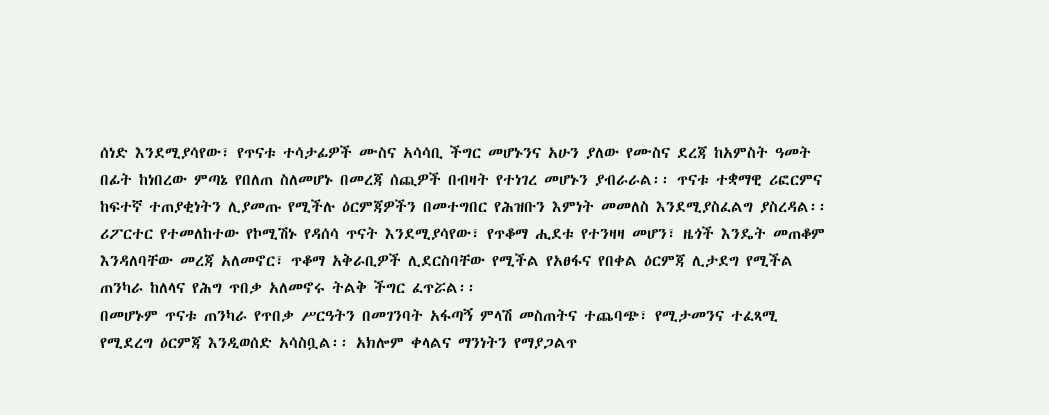ሰነድ እንደሚያሳየው፣ የጥናቱ ተሳታፊዎች ሙስና አሳሳቢ ችግር መሆኑንና አሁን ያለው የሙስና ደረጃ ከአምስት ዓመት በፊት ከነበረው ምጣኔ የበለጠ ስለመሆኑ በመረጃ ሰጪዎች በብዛት የተነገረ መሆኑን ያብራራል፡፡ ጥናቱ ተቋማዊ ሪፎርምና ከፍተኛ ተጠያቂነትን ሊያመጡ የሚችሉ ዕርምጃዎችን በመተግበር የሕዝቡን እምነት መመለስ እንደሚያስፈልግ ያስረዳል፡፡
ሪፖርተር የተመለከተው የኮሚሽኑ የዳሰሳ ጥናት እንደሚያሳየው፣ የጥቆማ ሒደቱ የተንዛዛ መሆን፣ ዜጎች እንዴት መጠቆም እንዳለባቸው መረጃ አለመኖር፣ ጥቆማ አቅራቢዎች ሊደርስባቸው የሚችል የአፀፋና የበቀል ዕርምጃ ሊታደግ የሚችል ጠንካራ ከለላና የሕግ ጥበቃ አለመኖሩ ትልቅ ችግር ፈጥሯል፡፡
በመሆኑም ጥናቱ ጠንካራ የጥበቃ ሥርዓትን በመገንባት አፋጣኝ ምላሽ መስጠትና ተጨባጭ፣ የሚታመንና ተፈጻሚ የሚደረግ ዕርምጃ እንዲወሰድ አሳስቧል፡፡ አክሎም ቀላልና ማንነትን የማያጋልጥ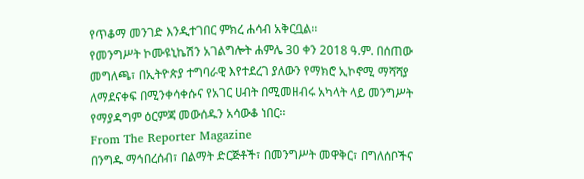የጥቆማ መንገድ እንዲተገበር ምክረ ሐሳብ አቅርቧል፡፡
የመንግሥት ኮሙዩኒኬሽን አገልግሎት ሐምሌ 30 ቀን 2018 ዓ.ም. በሰጠው መግለጫ፣ በኢትዮጵያ ተግባራዊ እየተደረገ ያለውን የማክሮ ኢኮኖሚ ማሻሻያ ለማደናቀፍ በሚንቀሳቀሱና የአገር ሀብት በሚመዘብሩ አካላት ላይ መንግሥት የማያዳግም ዕርምጃ መውሰዱን አሳውቆ ነበር፡፡
From The Reporter Magazine
በንግዱ ማኅበረሰብ፣ በልማት ድርጅቶች፣ በመንግሥት መዋቅር፣ በግለሰቦችና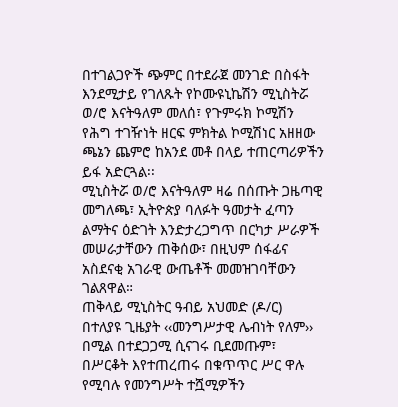በተገልጋዮች ጭምር በተደራጀ መንገድ በስፋት እንደሚታይ የገለጹት የኮሙዩኒኬሽን ሚኒስትሯ ወ/ሮ እናትዓለም መለሰ፣ የጉምሩክ ኮሚሽን የሕግ ተገዥነት ዘርፍ ምክትል ኮሚሽነር አዘዘው ጫኔን ጨምሮ ከአንደ መቶ በላይ ተጠርጣሪዎችን ይፋ አድርጓል፡፡
ሚኒስትሯ ወ/ሮ እናትዓለም ዛሬ በሰጡት ጋዜጣዊ መግለጫ፣ ኢትዮጵያ ባለፉት ዓመታት ፈጣን ልማትና ዕድገት እንድታረጋግጥ በርካታ ሥራዎች መሠራታቸውን ጠቅሰው፣ በዚህም ሰፋፊና አስደናቂ አገራዊ ውጤቶች መመዝገባቸውን ገልጸዋል።
ጠቅላይ ሚኒስትር ዓብይ አህመድ (ዶ/ር) በተለያዩ ጊዜያት ‹‹መንግሥታዊ ሌብነት የለም›› በሚል በተደጋጋሚ ሲናገሩ ቢደመጡም፣ በሥርቆት እየተጠረጠሩ በቁጥጥር ሥር ዋሉ የሚባሉ የመንግሥት ተሿሚዎችን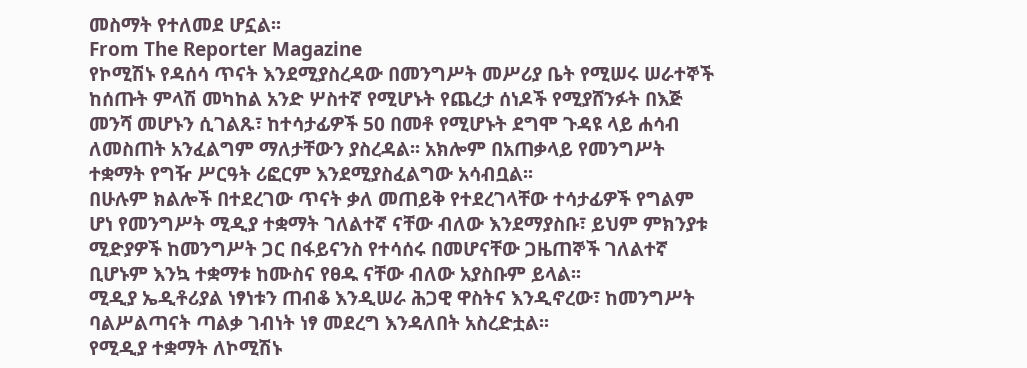መስማት የተለመደ ሆኗል፡፡
From The Reporter Magazine
የኮሚሽኑ የዳሰሳ ጥናት እንደሚያስረዳው በመንግሥት መሥሪያ ቤት የሚሠሩ ሠራተኞች ከሰጡት ምላሽ መካከል አንድ ሦስተኛ የሚሆኑት የጨረታ ሰነዶች የሚያሸንፉት በእጅ መንሻ መሆኑን ሲገልጹ፣ ከተሳታፊዎች 50 በመቶ የሚሆኑት ደግሞ ጉዳዩ ላይ ሐሳብ ለመስጠት አንፈልግም ማለታቸውን ያስረዳል፡፡ አክሎም በአጠቃላይ የመንግሥት ተቋማት የግዥ ሥርዓት ሪፎርም እንደሚያስፈልግው አሳብቧል፡፡
በሁሉም ክልሎች በተደረገው ጥናት ቃለ መጠይቅ የተደረገላቸው ተሳታፊዎች የግልም ሆነ የመንግሥት ሚዲያ ተቋማት ገለልተኛ ናቸው ብለው እንደማያስቡ፣ ይህም ምክንያቱ ሚድያዎች ከመንግሥት ጋር በፋይናንስ የተሳሰሩ በመሆናቸው ጋዜጠኞች ገለልተኛ ቢሆኑም እንኳ ተቋማቱ ከሙስና የፀዱ ናቸው ብለው አያስቡም ይላል፡፡
ሚዲያ ኤዲቶሪያል ነፃነቱን ጠብቆ እንዲሠራ ሕጋዊ ዋስትና እንዲኖረው፣ ከመንግሥት ባልሥልጣናት ጣልቃ ገብነት ነፃ መደረግ እንዳለበት አስረድቷል፡፡
የሚዲያ ተቋማት ለኮሚሽኑ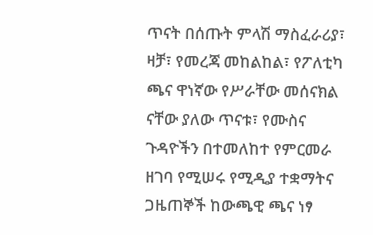ጥናት በሰጡት ምላሽ ማስፈራሪያ፣ ዛቻ፣ የመረጃ መከልከል፣ የፖለቲካ ጫና ዋነኛው የሥራቸው መሰናክል ናቸው ያለው ጥናቱ፣ የሙስና ጉዳዮችን በተመለከተ የምርመራ ዘገባ የሚሠሩ የሚዲያ ተቋማትና ጋዜጠኞች ከውጫዊ ጫና ነፃ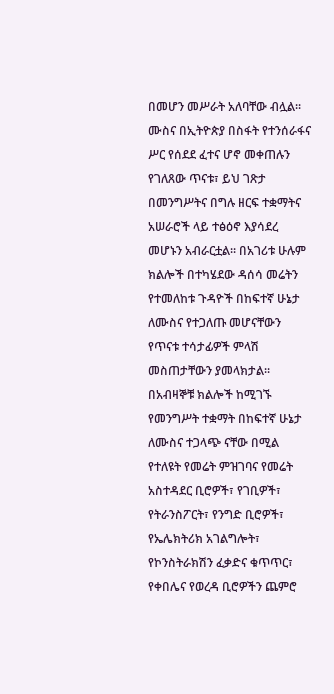በመሆን መሥራት አለባቸው ብሏል፡፡
ሙስና በኢትዮጵያ በስፋት የተንሰራፋና ሥር የሰደደ ፈተና ሆኖ መቀጠሉን የገለጸው ጥናቱ፣ ይህ ገጽታ በመንግሥትና በግሉ ዘርፍ ተቋማትና አሠራሮች ላይ ተፅዕኖ እያሳደረ መሆኑን አብራርቷል፡፡ በአገሪቱ ሁሉም ክልሎች በተካሄደው ዳሰሳ መሬትን የተመለከቱ ጉዳዮች በከፍተኛ ሁኔታ ለሙስና የተጋለጡ መሆናቸውን የጥናቱ ተሳታፊዎች ምላሽ መስጠታቸውን ያመላክታል፡፡ በአብዛኞቹ ክልሎች ከሚገኙ የመንግሥት ተቋማት በከፍተኛ ሁኔታ ለሙስና ተጋላጭ ናቸው በሚል የተለዩት የመሬት ምዝገባና የመሬት አስተዳደር ቢሮዎች፣ የገቢዎች፣ የትራንስፖርት፣ የንግድ ቢሮዎች፣ የኤሌክትሪክ አገልግሎት፣ የኮንስትራክሽን ፈቃድና ቁጥጥር፣ የቀበሌና የወረዳ ቢሮዎችን ጨምሮ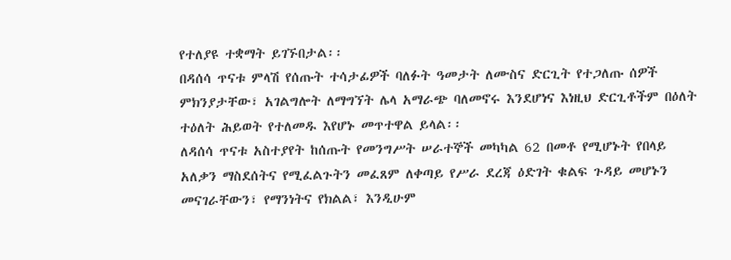የተለያዩ ተቋማት ይገኙበታል፡፡
በዳሰሳ ጥናቱ ምላሽ የሰጡት ተሳታፊዎች ባለፉት ዓመታት ለሙስና ድርጊት የተጋለጡ ሰዎች ምክንያታቸው፣ አገልግሎት ለማግኘት ሌላ አማራጭ ባለመኖሩ እንደሆነና እነዚህ ድርጊቶችም በዕለት ተዕለት ሕይወት የተለመዱ እየሆኑ መጥተዋል ይላል፡፡
ለዳሰሳ ጥናቱ አስተያየት ከሰጡት የመንግሥት ሠራተኞች መካካል 62 በመቶ የሚሆኑት የበላይ አለቃን ማስደሰትና የሚፈልጉትን መፈጸም ለቀጣይ የሥራ ደረጃ ዕድገት ቁልፍ ጉዳይ መሆኑን መናገራቸውን፣ የማንነትና የክልል፣ እንዲሁም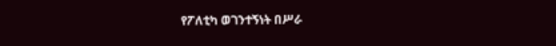የፖለቲካ ወገንተኝነት በሥራ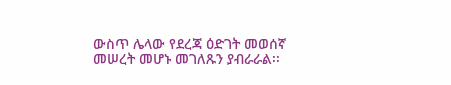ውስጥ ሌላው የደረጃ ዕድገት መወሰኛ መሠረት መሆኑ መገለጹን ያብራራል፡፡